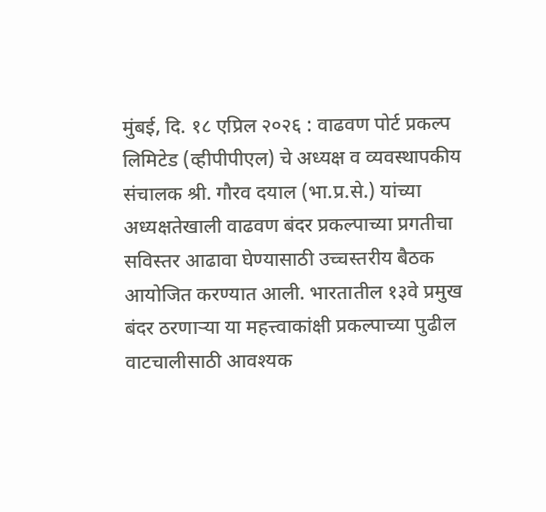मुंबई, दि. १८ एप्रिल २०२६ : वाढवण पोर्ट प्रकल्प लिमिटेड (व्हीपीपीएल) चे अध्यक्ष व व्यवस्थापकीय संचालक श्री. गौरव दयाल (भा.प्र.से.) यांच्या अध्यक्षतेखाली वाढवण बंदर प्रकल्पाच्या प्रगतीचा सविस्तर आढावा घेण्यासाठी उच्चस्तरीय बैठक आयोजित करण्यात आली. भारतातील १३वे प्रमुख बंदर ठरणाऱ्या या महत्त्वाकांक्षी प्रकल्पाच्या पुढील वाटचालीसाठी आवश्यक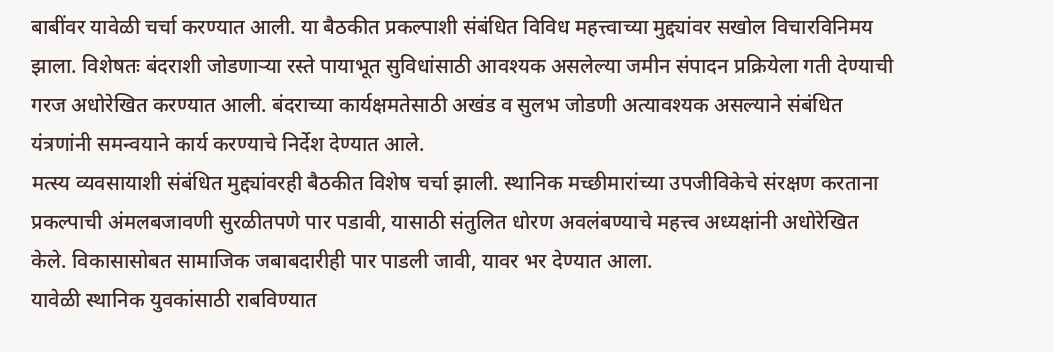बाबींवर यावेळी चर्चा करण्यात आली. या बैठकीत प्रकल्पाशी संबंधित विविध महत्त्वाच्या मुद्द्यांवर सखोल विचारविनिमय झाला. विशेषतः बंदराशी जोडणाऱ्या रस्ते पायाभूत सुविधांसाठी आवश्यक असलेल्या जमीन संपादन प्रक्रियेला गती देण्याची गरज अधोरेखित करण्यात आली. बंदराच्या कार्यक्षमतेसाठी अखंड व सुलभ जोडणी अत्यावश्यक असल्याने संबंधित यंत्रणांनी समन्वयाने कार्य करण्याचे निर्देश देण्यात आले.
मत्स्य व्यवसायाशी संबंधित मुद्द्यांवरही बैठकीत विशेष चर्चा झाली. स्थानिक मच्छीमारांच्या उपजीविकेचे संरक्षण करताना प्रकल्पाची अंमलबजावणी सुरळीतपणे पार पडावी, यासाठी संतुलित धोरण अवलंबण्याचे महत्त्व अध्यक्षांनी अधोरेखित केले. विकासासोबत सामाजिक जबाबदारीही पार पाडली जावी, यावर भर देण्यात आला.
यावेळी स्थानिक युवकांसाठी राबविण्यात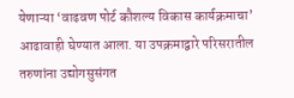येणाऱ्या ‘वाढवण पोर्ट कौशल्य विकास कार्यक्रमाचा’ आढावाही घेण्यात आला. या उपक्रमाद्वारे परिसरातील तरुणांना उद्योगसुसंगत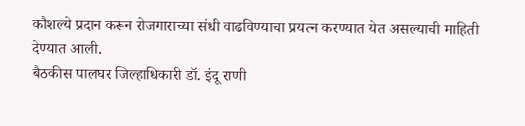कौशल्ये प्रदान करून रोजगाराच्या संधी वाढविण्याचा प्रयत्न करण्यात येत असल्याची माहिती देण्यात आली.
बैठकीस पालघर जिल्हाधिकारी डॉ. इंदू राणी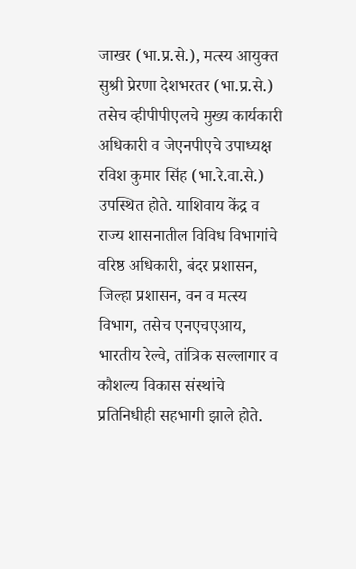जाखर (भा.प्र.से.), मत्स्य आयुक्त सुश्री प्रेरणा देशभरतर (भा.प्र.से.) तसेच व्हीपीपीएलचे मुख्य कार्यकारी अधिकारी व जेएनपीएचे उपाध्यक्ष रविश कुमार सिंह (भा.रे.वा.से.) उपस्थित होते. याशिवाय केंद्र व राज्य शासनातील विविध विभागांचे वरिष्ठ अधिकारी, बंदर प्रशासन, जिल्हा प्रशासन, वन व मत्स्य विभाग, तसेच एनएचएआय, भारतीय रेल्वे, तांत्रिक सल्लागार व कौशल्य विकास संस्थांचे प्रतिनिधीही सहभागी झाले होते.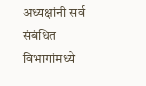अध्यक्षांनी सर्व संबंधित विभागांमध्ये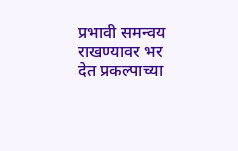प्रभावी समन्वय राखण्यावर भर देत प्रकल्पाच्या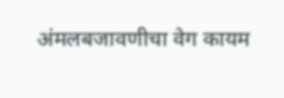अंमलबजावणीचा वेग कायम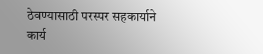ठेवण्यासाठी परस्पर सहकार्याने कार्य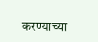करण्याच्या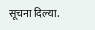सूचना दिल्या.